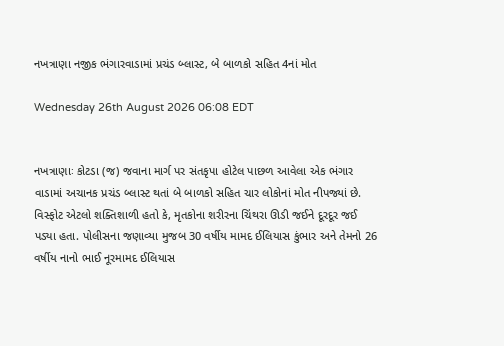નખત્રાણા નજીક ભંગારવાડામાં પ્રચંડ બ્લાસ્ટ, બે બાળકો સહિત 4નાં મોત

Wednesday 26th August 2026 06:08 EDT


નખત્રાણાઃ કોટડા (જ) જવાના માર્ગ પર સંતકૃપા હોટેલ પાછળ આવેલા એક ભંગાર વાડામાં અચાનક પ્રચંડ બ્લાસ્ટ થતાં બે બાળકો સહિત ચાર લોકોનાં મોત નીપજ્યાં છે. વિસ્ફોટ એટલો શક્તિશાળી હતો કે, મૃતકોના શરીરના ચિંથરા ઊડી જઈને દૂરદૂર જઈ પડ્યા હતા. પોલીસના જણાવ્યા મુજબ 30 વર્ષીય મામદ ઈલિયાસ કુંભાર અને તેમનો 26 વર્ષીય નાનો ભાઈ નૂરમામદ ઈલિયાસ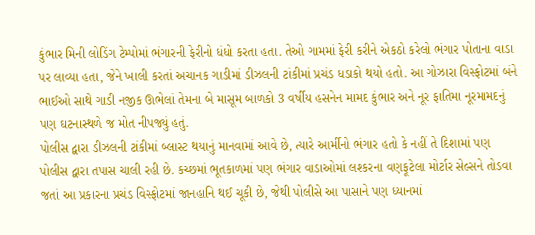કુંભાર મિની લોડિંગ ટેમ્પોમાં ભંગારની ફેરીનો ધંધો કરતા હતા. તેઓ ગામમાં ફેરી કરીને એકઠો કરેલો ભંગાર પોતાના વાડા પર લાવ્યા હતા, જેને ખાલી કરતાં અચાનક ગાડીમાં ડીઝલની ટાંકીમાં પ્રચંડ ધડાકો થયો હતો. આ ગોઝારા વિસ્ફોટમાં બંને ભાઈઓ સાથે ગાડી નજીક ઊભેલાં તેમના બે માસૂમ બાળકો 3 વર્ષીય હસનેન મામદ કુંભાર અને નૂર ફાતિમા નૂરમામદનું પણ ઘટનાસ્થળે જ મોત નીપજ્યું હતું.
પોલીસ દ્વારા ડીઝલની ટાંકીમાં બ્લાસ્ટ થયાનું માનવામાં આવે છે, ત્યારે આર્મીનો ભંગાર હતો કે નહીં તે દિશામાં પણ પોલીસ દ્વારા તપાસ ચાલી રહી છે. કચ્છમાં ભૂતકાળમાં પણ ભંગાર વાડાઓમાં લશ્કરના વણફૂટેલા મોર્ટાર સેલ્સને તોડવા જતાં આ પ્રકારના પ્રચંડ વિસ્ફોટમાં જાનહાનિ થઈ ચૂકી છે, જેથી પોલીસે આ પાસાને પણ ધ્યાનમાં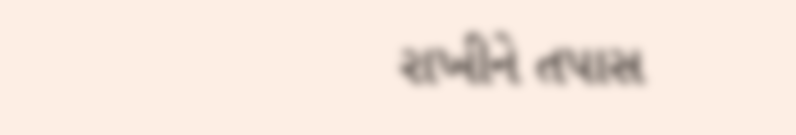રાખીને તપાસ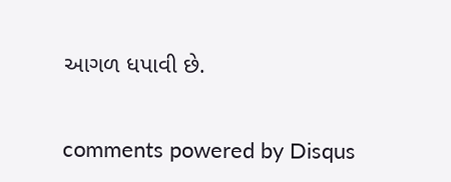આગળ ધપાવી છે.


comments powered by Disqus